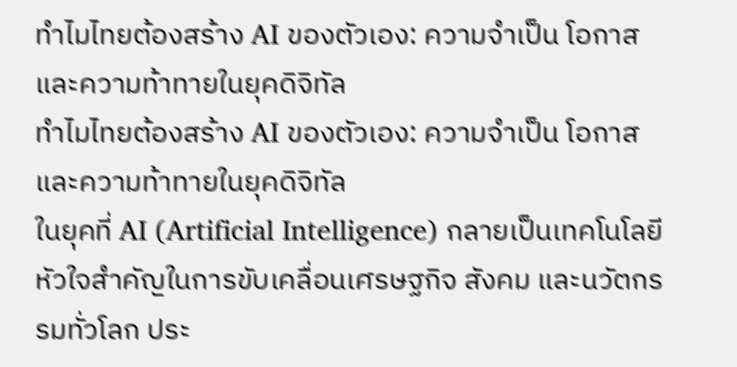ทำไมไทยต้องสร้าง AI ของตัวเอง: ความจำเป็น โอกาส และความท้าทายในยุคดิจิทัล
ทำไมไทยต้องสร้าง AI ของตัวเอง: ความจำเป็น โอกาส และความท้าทายในยุคดิจิทัล
ในยุคที่ AI (Artificial Intelligence) กลายเป็นเทคโนโลยีหัวใจสำคัญในการขับเคลื่อนเศรษฐกิจ สังคม และนวัตกรรมทั่วโลก ประ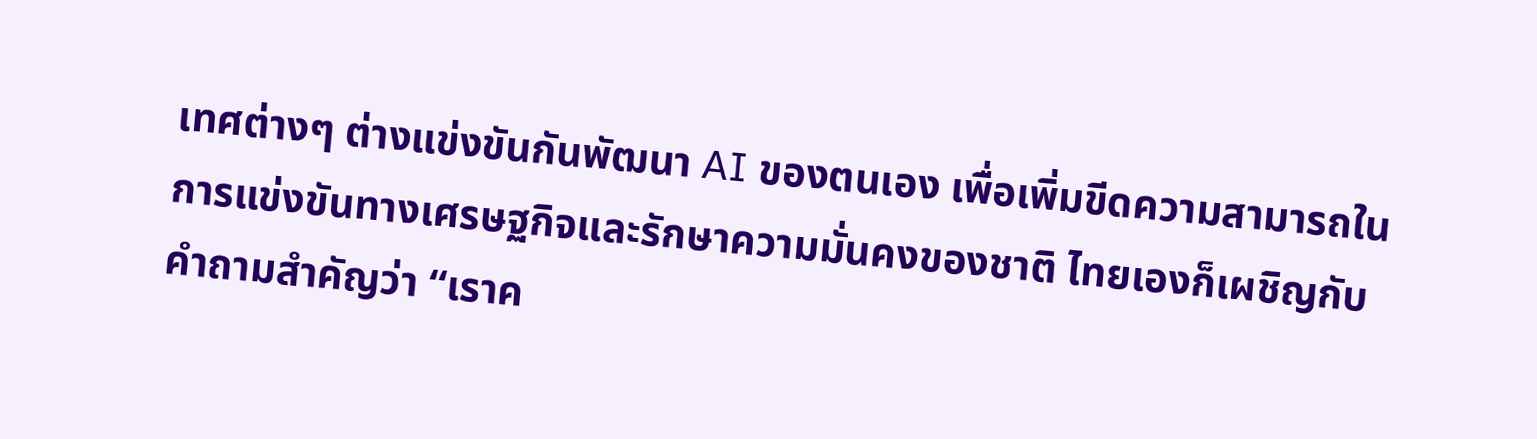เทศต่างๆ ต่างแข่งขันกันพัฒนา AI ของตนเอง เพื่อเพิ่มขีดความสามารถในการแข่งขันทางเศรษฐกิจและรักษาความมั่นคงของชาติ ไทยเองก็เผชิญกับคำถามสำคัญว่า “เราค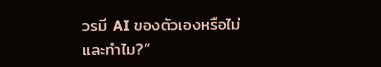วรมี AI ของตัวเองหรือไม่ และทำไม?”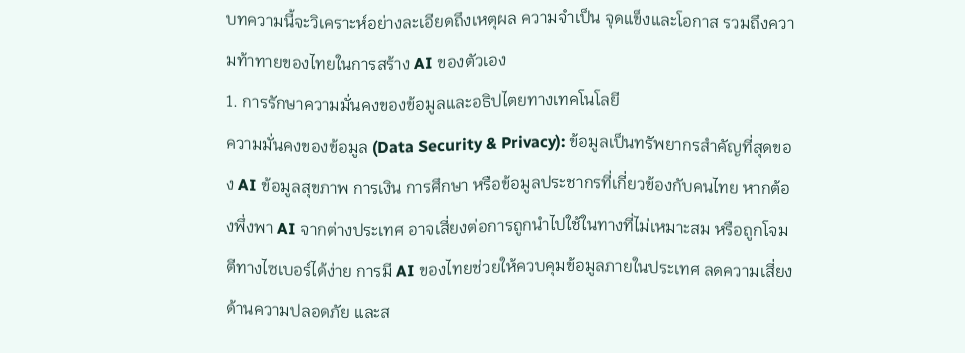บทความนี้จะวิเคราะห์อย่างละเอียดถึงเหตุผล ความจำเป็น จุดแข็งและโอกาส รวมถึงความท้าทายของไทยในการสร้าง AI ของตัวเอง
1. การรักษาความมั่นคงของข้อมูลและอธิปไตยทางเทคโนโลยี
ความมั่นคงของข้อมูล (Data Security & Privacy): ข้อมูลเป็นทรัพยากรสำคัญที่สุดของ AI ข้อมูลสุขภาพ การเงิน การศึกษา หรือข้อมูลประชากรที่เกี่ยวข้องกับคนไทย หากต้องพึ่งพา AI จากต่างประเทศ อาจเสี่ยงต่อการถูกนำไปใช้ในทางที่ไม่เหมาะสม หรือถูกโจมตีทางไซเบอร์ได้ง่าย การมี AI ของไทยช่วยให้ควบคุมข้อมูลภายในประเทศ ลดความเสี่ยงด้านความปลอดภัย และส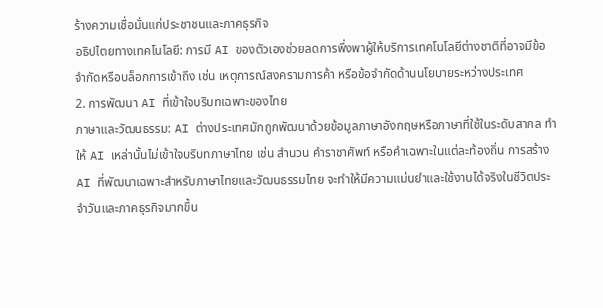ร้างความเชื่อมั่นแก่ประชาชนและภาคธุรกิจ
อธิปไตยทางเทคโนโลยี: การมี AI ของตัวเองช่วยลดการพึ่งพาผู้ให้บริการเทคโนโลยีต่างชาติที่อาจมีข้อจำกัดหรือบล็อกการเข้าถึง เช่น เหตุการณ์สงครามการค้า หรือข้อจำกัดด้านนโยบายระหว่างประเทศ
2. การพัฒนา AI ที่เข้าใจบริบทเฉพาะของไทย
ภาษาและวัฒนธรรม: AI ต่างประเทศมักถูกพัฒนาด้วยข้อมูลภาษาอังกฤษหรือภาษาที่ใช้ในระดับสากล ทำให้ AI เหล่านั้นไม่เข้าใจบริบทภาษาไทย เช่น สำนวน คำราชาศัพท์ หรือคำเฉพาะในแต่ละท้องถิ่น การสร้าง AI ที่พัฒนาเฉพาะสำหรับภาษาไทยและวัฒนธรรมไทย จะทำให้มีความแม่นยำและใช้งานได้จริงในชีวิตประจำวันและภาคธุรกิจมากขึ้น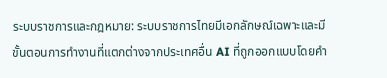ระบบราชการและกฎหมาย: ระบบราชการไทยมีเอกลักษณ์เฉพาะและมีขั้นตอนการทำงานที่แตกต่างจากประเทศอื่น AI ที่ถูกออกแบบโดยคำ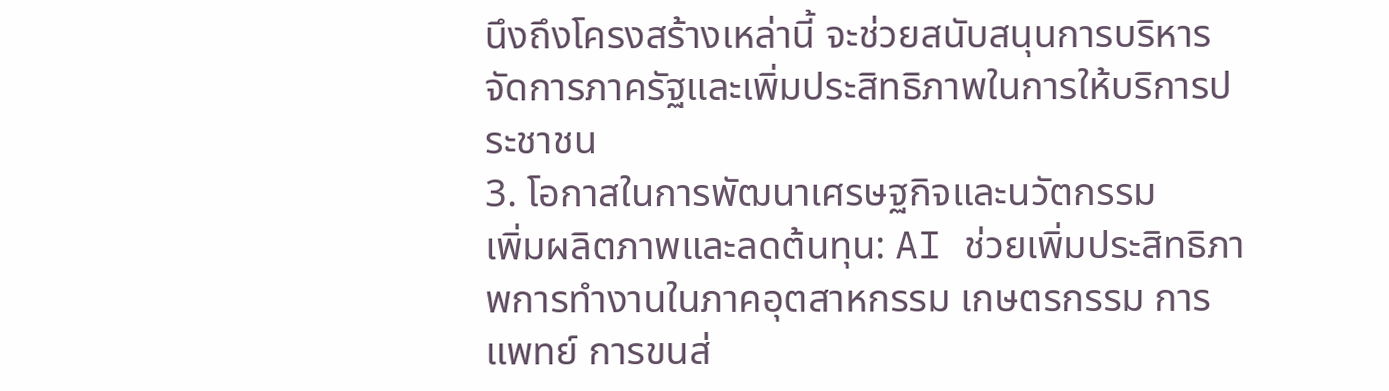นึงถึงโครงสร้างเหล่านี้ จะช่วยสนับสนุนการบริหารจัดการภาครัฐและเพิ่มประสิทธิภาพในการให้บริการประชาชน
3. โอกาสในการพัฒนาเศรษฐกิจและนวัตกรรม
เพิ่มผลิตภาพและลดต้นทุน: AI ช่วยเพิ่มประสิทธิภาพการทำงานในภาคอุตสาหกรรม เกษตรกรรม การแพทย์ การขนส่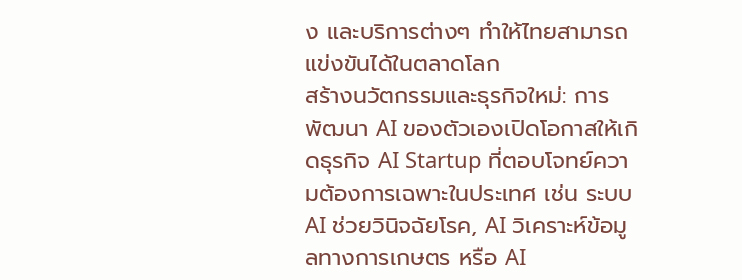ง และบริการต่างๆ ทำให้ไทยสามารถแข่งขันได้ในตลาดโลก
สร้างนวัตกรรมและธุรกิจใหม่: การพัฒนา AI ของตัวเองเปิดโอกาสให้เกิดธุรกิจ AI Startup ที่ตอบโจทย์ความต้องการเฉพาะในประเทศ เช่น ระบบ AI ช่วยวินิจฉัยโรค, AI วิเคราะห์ข้อมูลทางการเกษตร หรือ AI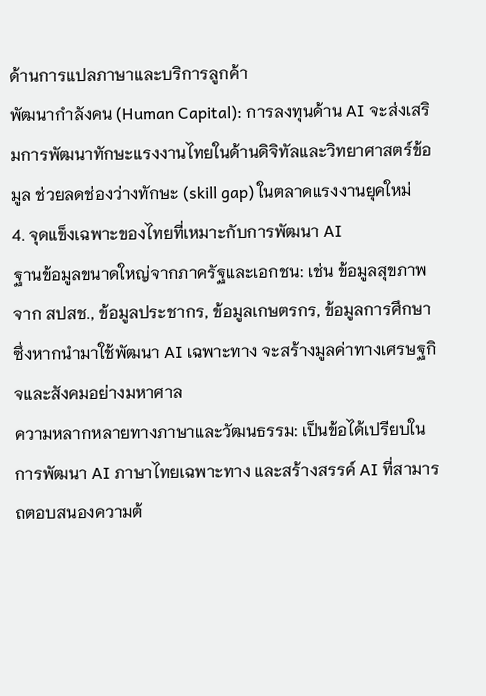ด้านการแปลภาษาและบริการลูกค้า
พัฒนากำลังคน (Human Capital): การลงทุนด้าน AI จะส่งเสริมการพัฒนาทักษะแรงงานไทยในด้านดิจิทัลและวิทยาศาสตร์ข้อมูล ช่วยลดช่องว่างทักษะ (skill gap) ในตลาดแรงงานยุคใหม่
4. จุดแข็งเฉพาะของไทยที่เหมาะกับการพัฒนา AI
ฐานข้อมูลขนาดใหญ่จากภาครัฐและเอกชน: เช่น ข้อมูลสุขภาพจาก สปสช., ข้อมูลประชากร, ข้อมูลเกษตรกร, ข้อมูลการศึกษา ซึ่งหากนำมาใช้พัฒนา AI เฉพาะทาง จะสร้างมูลค่าทางเศรษฐกิจและสังคมอย่างมหาศาล
ความหลากหลายทางภาษาและวัฒนธรรม: เป็นข้อได้เปรียบในการพัฒนา AI ภาษาไทยเฉพาะทาง และสร้างสรรค์ AI ที่สามารถตอบสนองความต้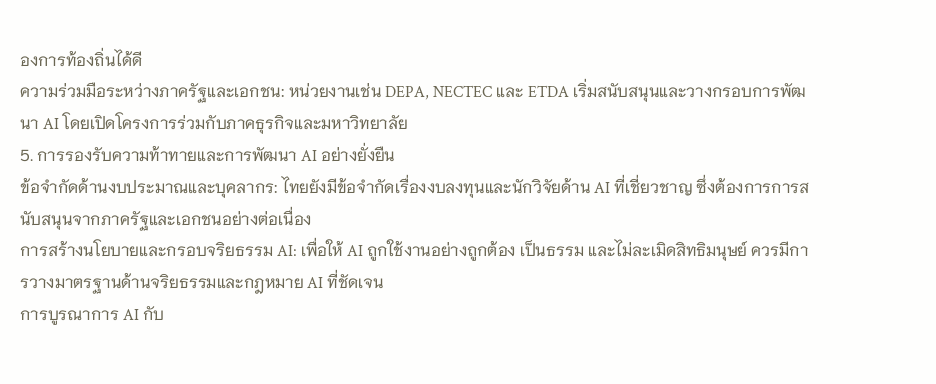องการท้องถิ่นได้ดี
ความร่วมมือระหว่างภาครัฐและเอกชน: หน่วยงานเช่น DEPA, NECTEC และ ETDA เริ่มสนับสนุนและวางกรอบการพัฒนา AI โดยเปิดโครงการร่วมกับภาคธุรกิจและมหาวิทยาลัย
5. การรองรับความท้าทายและการพัฒนา AI อย่างยั่งยืน
ข้อจำกัดด้านงบประมาณและบุคลากร: ไทยยังมีข้อจำกัดเรื่องงบลงทุนและนักวิจัยด้าน AI ที่เชี่ยวชาญ ซึ่งต้องการการสนับสนุนจากภาครัฐและเอกชนอย่างต่อเนื่อง
การสร้างนโยบายและกรอบจริยธรรม AI: เพื่อให้ AI ถูกใช้งานอย่างถูกต้อง เป็นธรรม และไม่ละเมิดสิทธิมนุษย์ ควรมีการวางมาตรฐานด้านจริยธรรมและกฎหมาย AI ที่ชัดเจน
การบูรณาการ AI กับ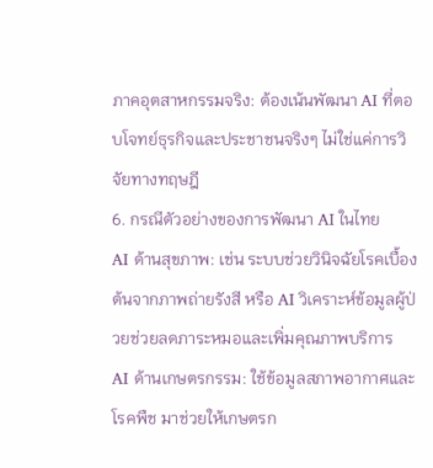ภาคอุตสาหกรรมจริง: ต้องเน้นพัฒนา AI ที่ตอบโจทย์ธุรกิจและประชาชนจริงๆ ไม่ใช่แค่การวิจัยทางทฤษฎี
6. กรณีตัวอย่างของการพัฒนา AI ในไทย
AI ด้านสุขภาพ: เช่น ระบบช่วยวินิจฉัยโรคเบื้องต้นจากภาพถ่ายรังสี หรือ AI วิเคราะห์ข้อมูลผู้ป่วยช่วยลดภาระหมอและเพิ่มคุณภาพบริการ
AI ด้านเกษตรกรรม: ใช้ข้อมูลสภาพอากาศและโรคพืช มาช่วยให้เกษตรก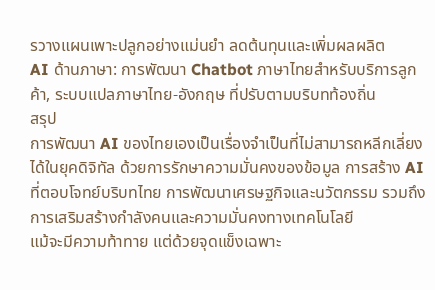รวางแผนเพาะปลูกอย่างแม่นยำ ลดต้นทุนและเพิ่มผลผลิต
AI ด้านภาษา: การพัฒนา Chatbot ภาษาไทยสำหรับบริการลูกค้า, ระบบแปลภาษาไทย-อังกฤษ ที่ปรับตามบริบทท้องถิ่น
สรุป
การพัฒนา AI ของไทยเองเป็นเรื่องจำเป็นที่ไม่สามารถหลีกเลี่ยงได้ในยุคดิจิทัล ด้วยการรักษาความมั่นคงของข้อมูล การสร้าง AI ที่ตอบโจทย์บริบทไทย การพัฒนาเศรษฐกิจและนวัตกรรม รวมถึงการเสริมสร้างกำลังคนและความมั่นคงทางเทคโนโลยี
แม้จะมีความท้าทาย แต่ด้วยจุดแข็งเฉพาะ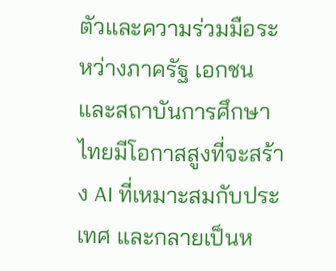ตัวและความร่วมมือระหว่างภาครัฐ เอกชน และสถาบันการศึกษา ไทยมีโอกาสสูงที่จะสร้าง AI ที่เหมาะสมกับประเทศ และกลายเป็นห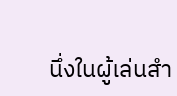นึ่งในผู้เล่นสำ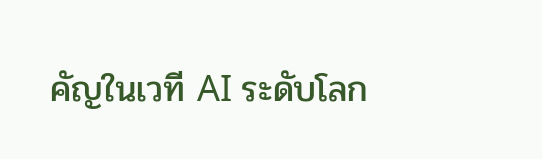คัญในเวที AI ระดับโลก